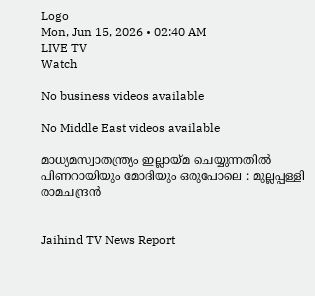Logo
Mon, Jun 15, 2026 • 02:40 AM
LIVE TV
Watch

No business videos available

No Middle East videos available

മാധ്യമസ്വാതന്ത്ര്യം ഇല്ലായ്മ ചെയ്യുന്നതില്‍ പിണറായിയും മോദിയും ഒരുപോലെ : മുല്ലപ്പള്ളി രാമചന്ദ്രന്‍


Jaihind TV News Report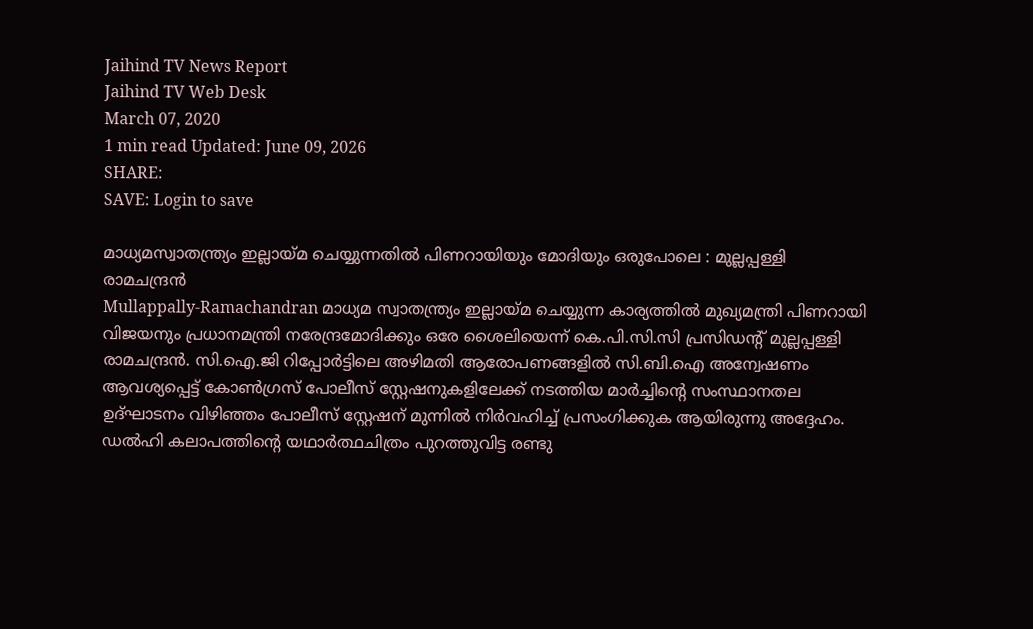Jaihind TV News Report
Jaihind TV Web Desk
March 07, 2020
1 min read Updated: June 09, 2026
SHARE:
SAVE: Login to save

മാധ്യമസ്വാതന്ത്ര്യം ഇല്ലായ്മ ചെയ്യുന്നതില്‍ പിണറായിയും മോദിയും ഒരുപോലെ : മുല്ലപ്പള്ളി രാമചന്ദ്രന്‍
Mullappally-Ramachandran മാധ്യമ സ്വാതന്ത്ര്യം ഇല്ലായ്മ ചെയ്യുന്ന കാര്യത്തില്‍ മുഖ്യമന്ത്രി പിണറായി വിജയനും പ്രധാനമന്ത്രി നരേന്ദ്രമോദിക്കും ഒരേ ശൈലിയെന്ന് കെ.പി.സി.സി പ്രസിഡന്‍റ് മുല്ലപ്പള്ളി രാമചന്ദ്രന്‍. സി.ഐ.ജി റിപ്പോര്‍ട്ടിലെ അഴിമതി ആരോപണങ്ങളില്‍ സി.ബി.ഐ അന്വേഷണം ആവശ്യപ്പെട്ട് കോണ്‍ഗ്രസ് പോലീസ് സ്റ്റേഷനുകളിലേക്ക് നടത്തിയ മാര്‍ച്ചിന്റെ സംസ്ഥാനതല ഉദ്ഘാടനം വിഴിഞ്ഞം പോലീസ് സ്റ്റേഷന് മുന്നില്‍ നിര്‍വഹിച്ച് പ്രസംഗിക്കുക ആയിരുന്നു അദ്ദേഹം. ഡല്‍ഹി കലാപത്തിന്‍റെ യഥാര്‍ത്ഥചിത്രം പുറത്തുവിട്ട രണ്ടു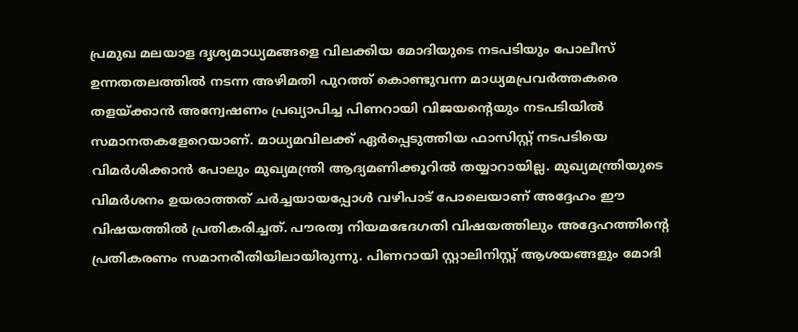പ്രമുഖ മലയാള ദൃശ്യമാധ്യമങ്ങളെ വിലക്കിയ മോദിയുടെ നടപടിയും പോലീസ് ഉന്നതതലത്തില്‍ നടന്ന അഴിമതി പുറത്ത് കൊണ്ടുവന്ന മാധ്യമപ്രവര്‍ത്തകരെ തളയ്ക്കാന്‍ അന്വേഷണം പ്രഖ്യാപിച്ച പിണറായി വിജയന്‍റെയും നടപടിയില്‍ സമാനതകളേറെയാണ്. മാധ്യമവിലക്ക് ഏര്‍പ്പെടുത്തിയ ഫാസിസ്റ്റ് നടപടിയെ വിമര്‍ശിക്കാന്‍ പോലും മുഖ്യമന്ത്രി ആദ്യമണിക്കൂറില്‍ തയ്യാറായില്ല. മുഖ്യമന്ത്രിയുടെ വിമര്‍ശനം ഉയരാത്തത് ചര്‍ച്ചയായപ്പോള്‍ വഴിപാട് പോലെയാണ് അദ്ദേഹം ഈ വിഷയത്തില്‍ പ്രതികരിച്ചത്. പൗരത്വ നിയമഭേദഗതി വിഷയത്തിലും അദ്ദേഹത്തിന്റെ പ്രതികരണം സമാനരീതിയിലായിരുന്നു. പിണറായി സ്റ്റാലിനിസ്റ്റ് ആശയങ്ങളും മോദി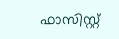ഫാസിസ്റ്റ്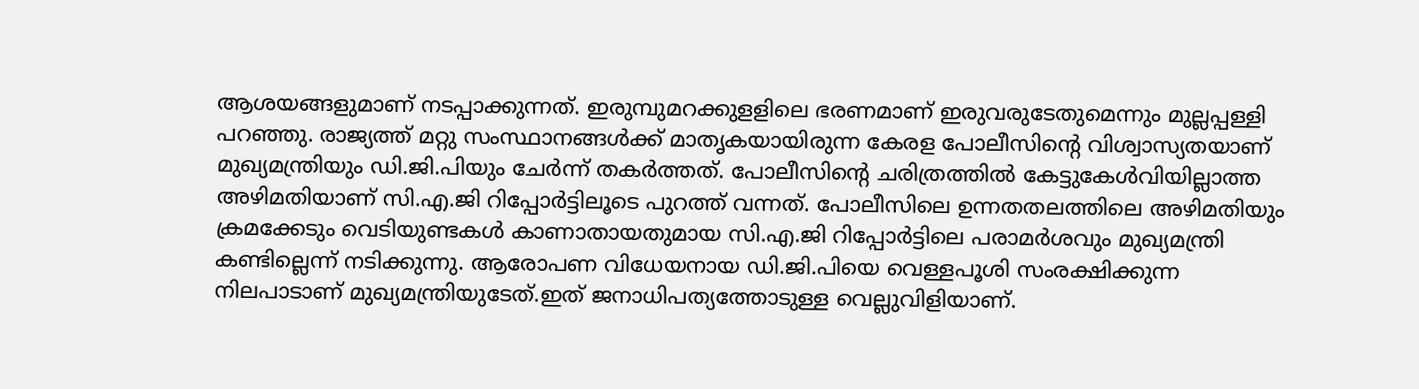ആശയങ്ങളുമാണ് നടപ്പാക്കുന്നത്. ഇരുമ്പുമറക്കുളളിലെ ഭരണമാണ് ഇരുവരുടേതുമെന്നും മുല്ലപ്പള്ളി പറഞ്ഞു. രാജ്യത്ത് മറ്റു സംസ്ഥാനങ്ങള്‍ക്ക് മാതൃകയായിരുന്ന കേരള പോലീസിന്റെ വിശ്വാസ്യതയാണ് മുഖ്യമന്ത്രിയും ഡി.ജി.പിയും ചേര്‍ന്ന് തകര്‍ത്തത്. പോലീസിന്റെ ചരിത്രത്തില്‍ കേട്ടുകേള്‍വിയില്ലാത്ത അഴിമതിയാണ് സി.എ.ജി റിപ്പോര്‍ട്ടിലൂടെ പുറത്ത് വന്നത്. പോലീസിലെ ഉന്നതതലത്തിലെ അഴിമതിയും ക്രമക്കേടും വെടിയുണ്ടകള്‍ കാണാതായതുമായ സി.എ.ജി റിപ്പോര്‍ട്ടിലെ പരാമര്‍ശവും മുഖ്യമന്ത്രി കണ്ടില്ലെന്ന് നടിക്കുന്നു. ആരോപണ വിധേയനായ ഡി.ജി.പിയെ വെള്ളപൂശി സംരക്ഷിക്കുന്ന നിലപാടാണ് മുഖ്യമന്ത്രിയുടേത്.ഇത് ജനാധിപത്യത്തോടുള്ള വെല്ലുവിളിയാണ്.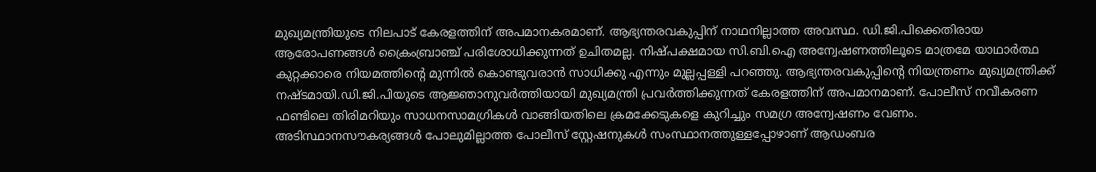മുഖ്യമന്ത്രിയുടെ നിലപാട് കേരളത്തിന് അപമാനകരമാണ്. ആഭ്യന്തരവകുപ്പിന് നാഥനില്ലാത്ത അവസ്ഥ. ഡി.ജി.പിക്കെതിരായ ആരോപണങ്ങള്‍ ക്രൈംബ്രാഞ്ച് പരിശോധിക്കുന്നത് ഉചിതമല്ല. നിഷ്പക്ഷമായ സി.ബി.ഐ അന്വേഷണത്തിലൂടെ മാത്രമേ യാഥാര്‍ത്ഥ കുറ്റക്കാരെ നിയമത്തിന്റെ മുന്നില്‍ കൊണ്ടുവരാന്‍ സാധിക്കു എന്നും മുല്ലപ്പള്ളി പറഞ്ഞു. ആഭ്യന്തരവകുപ്പിന്റെ നിയന്ത്രണം മുഖ്യമന്ത്രിക്ക് നഷ്ടമായി.ഡി.ജി.പിയുടെ ആജ്ഞാനുവര്‍ത്തിയായി മുഖ്യമന്ത്രി പ്രവര്‍ത്തിക്കുന്നത് കേരളത്തിന് അപമാനമാണ്. പോലീസ് നവീകരണ ഫണ്ടിലെ തിരിമറിയും സാധനസാമഗ്രികള്‍ വാങ്ങിയതിലെ ക്രമക്കേടുകളെ കുറിച്ചും സമഗ്ര അന്വേഷണം വേണം. അടിസ്ഥാനസൗകര്യങ്ങള്‍ പോലുമില്ലാത്ത പോലീസ് സ്റ്റേഷനുകള്‍ സംസ്ഥാനത്തുള്ളപ്പോഴാണ് ആഡംബര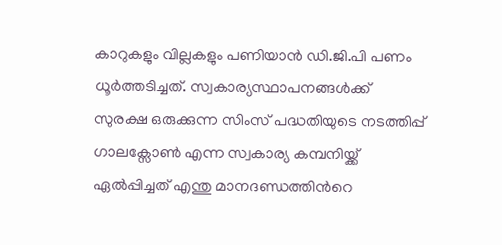കാറുകളും വില്ലകളും പണിയാന്‍ ഡി.ജി.പി പണം ധൂര്‍ത്തടിച്ചത്. സ്വകാര്യസ്ഥാപനങ്ങള്‍ക്ക് സുരക്ഷ ഒരുക്കുന്ന സിംസ് പദ്ധതിയുടെ നടത്തിപ്പ് ഗാലക്സോണ്‍ എന്ന സ്വകാര്യ കമ്പനിയ്ക്ക് ഏല്‍പ്പിച്ചത് എന്തു മാനദണ്ഡത്തിന്‍റെ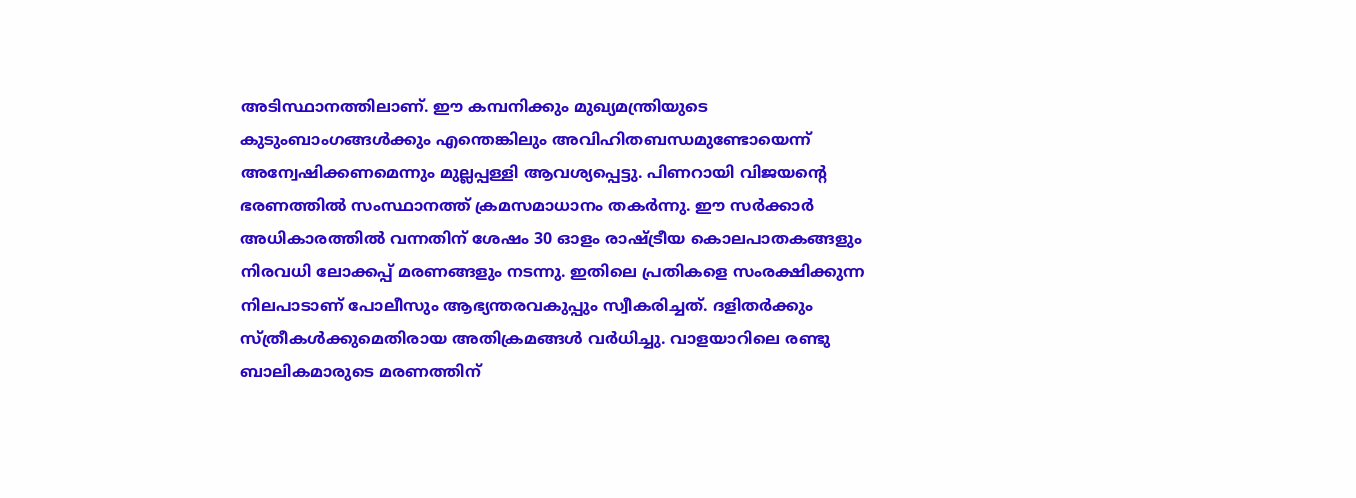അടിസ്ഥാനത്തിലാണ്. ഈ കമ്പനിക്കും മുഖ്യമന്ത്രിയുടെ കുടുംബാംഗങ്ങള്‍ക്കും എന്തെങ്കിലും അവിഹിതബന്ധമുണ്ടോയെന്ന് അന്വേഷിക്കണമെന്നും മുല്ലപ്പള്ളി ആവശ്യപ്പെട്ടു. പിണറായി വിജയന്‍റെ ഭരണത്തില്‍ സംസ്ഥാനത്ത് ക്രമസമാധാനം തകര്‍ന്നു. ഈ സര്‍ക്കാര്‍ അധികാരത്തില്‍ വന്നതിന് ശേഷം 30 ഓളം രാഷ്ട്രീയ കൊലപാതകങ്ങളും നിരവധി ലോക്കപ്പ് മരണങ്ങളും നടന്നു. ഇതിലെ പ്രതികളെ സംരക്ഷിക്കുന്ന നിലപാടാണ് പോലീസും ആഭ്യന്തരവകുപ്പും സ്വീകരിച്ചത്. ദളിതര്‍ക്കും സ്ത്രീകള്‍ക്കുമെതിരായ അതിക്രമങ്ങള്‍ വര്‍ധിച്ചു. വാളയാറിലെ രണ്ടു ബാലികമാരുടെ മരണത്തിന്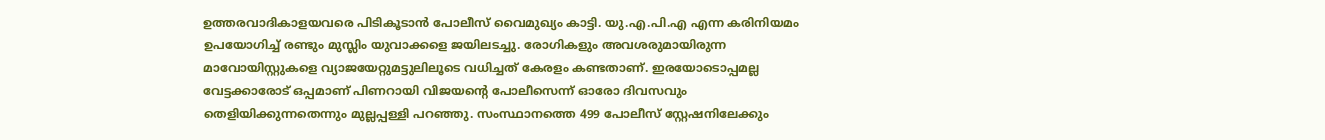ഉത്തരവാദികാളയവരെ പിടികൂടാന്‍ പോലീസ് വൈമുഖ്യം കാട്ടി. യു.എ.പി.എ എന്ന കരിനിയമം ഉപയോഗിച്ച് രണ്ടും മുസ്ലിം യുവാക്കളെ ജയിലടച്ചു. രോഗികളും അവശരുമായിരുന്ന മാവോയിസ്റ്റുകളെ വ്യാജയേറ്റുമട്ടുലിലൂടെ വധിച്ചത് കേരളം കണ്ടതാണ്. ഇരയോടൊപ്പമല്ല വേട്ടക്കാരോട് ഒപ്പമാണ് പിണറായി വിജയന്‍റെ പോലീസെന്ന് ഓരോ ദിവസവും തെളിയിക്കുന്നതെന്നും മുല്ലപ്പള്ളി പറഞ്ഞു. സംസ്ഥാനത്തെ 499 പോലീസ് സ്റ്റേഷനിലേക്കും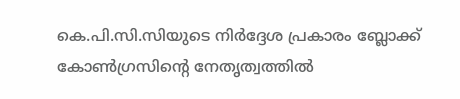കെ.പി.സി.സിയുടെ നിര്‍ദ്ദേശ പ്രകാരം ബ്ലോക്ക് കോണ്‍ഗ്രസിന്റെ നേതൃത്വത്തില്‍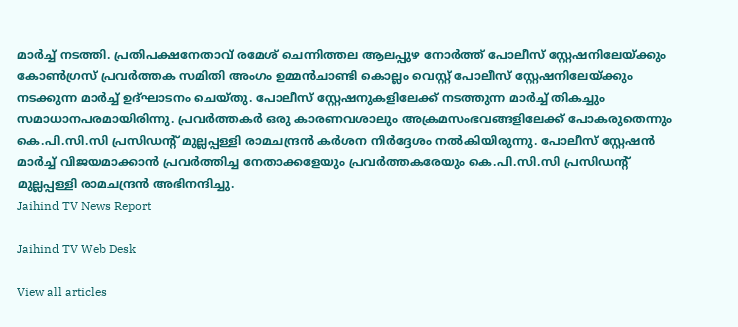മാര്‍ച്ച് നടത്തി. പ്രതിപക്ഷനേതാവ് രമേശ് ചെന്നിത്തല ആലപ്പുഴ നോര്‍ത്ത് പോലീസ് സ്റ്റേഷനിലേയ്ക്കും കോണ്‍ഗ്രസ് പ്രവര്‍ത്തക സമിതി അംഗം ഉമ്മന്‍ചാണ്ടി കൊല്ലം വെസ്റ്റ് പോലീസ് സ്റ്റേഷനിലേയ്ക്കും നടക്കുന്ന മാര്‍ച്ച് ഉദ്ഘാടനം ചെയ്തു. പോലീസ് സ്റ്റേഷനുകളിലേക്ക് നടത്തുന്ന മാര്‍ച്ച് തികച്ചും സമാധാനപരമായിരിന്നു. പ്രവര്‍ത്തകര്‍ ഒരു കാരണവശാലും അക്രമസംഭവങ്ങളിലേക്ക് പോകരുതെന്നും കെ.പി.സി.സി പ്രസിഡന്റ് മുല്ലപ്പള്ളി രാമചന്ദ്രന്‍ കര്‍ശന നിര്‍ദ്ദേശം നല്‍കിയിരുന്നു. പോലീസ് സ്റ്റേഷന്‍ മാര്‍ച്ച് വിജയമാക്കാന്‍ പ്രവര്‍ത്തിച്ച നേതാക്കളേയും പ്രവര്‍ത്തകരേയും കെ.പി.സി.സി പ്രസിഡന്റ് മുല്ലപ്പള്ളി രാമചന്ദ്രന്‍ അഭിനന്ദിച്ചു.
Jaihind TV News Report

Jaihind TV Web Desk

View all articles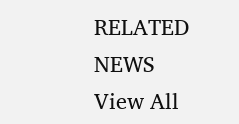RELATED NEWS
View All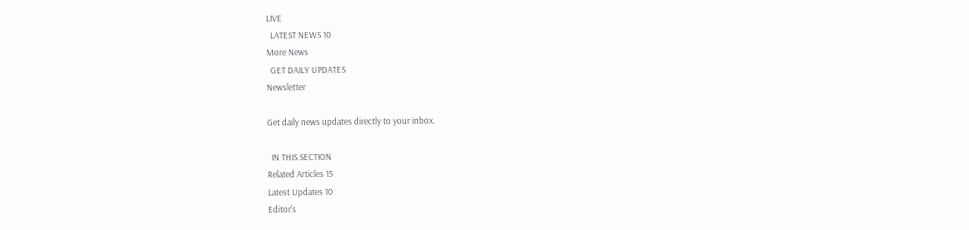LIVE
  LATEST NEWS 10
More News
  GET DAILY UPDATES
Newsletter

Get daily news updates directly to your inbox.

  IN THIS SECTION
Related Articles 15
Latest Updates 10
Editor's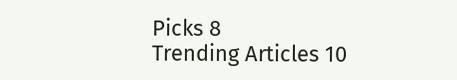Picks 8
Trending Articles 10